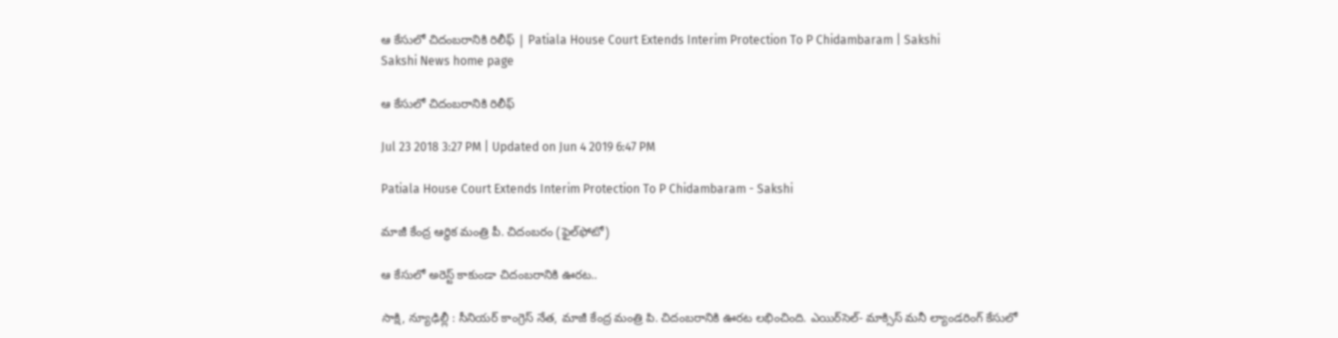ఆ కేసులో చిదంబరానికి రిలీఫ్‌ | Patiala House Court Extends Interim Protection To P Chidambaram | Sakshi
Sakshi News home page

ఆ కేసులో చిదంబరానికి రిలీఫ్‌

Jul 23 2018 3:27 PM | Updated on Jun 4 2019 6:47 PM

Patiala House Court Extends Interim Protection To P Chidambaram - Sakshi

మాజీ కేంద్ర ఆర్థిక మంత్రి పీ. చిదంబరం (ఫైల్‌ఫోటో)

ఆ కేసులో అరెస్ట్‌ కాకుండా చిదంబరానికి ఊరట..

సాక్షి, న్యూఢిల్లీ : సీనియర్‌ కాంగ్రెస్‌ నేత, మాజీ కేంద్ర మంత్రి పి. చిదంబరానికి ఊరట లభించింది. ఎయిర్‌సెల్‌- మాక్సిస్‌ మనీ ల్యాండరింగ్‌ కేసులో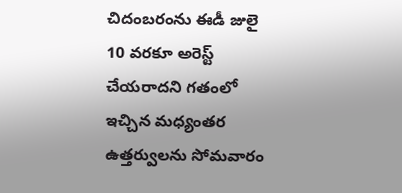చిదంబరంను ఈడీ జులై 10 వరకూ అరెస్ట్‌ చేయరాదని గతంలో ఇచ్చిన మధ్యంతర ఉత్తర్వులను సోమవారం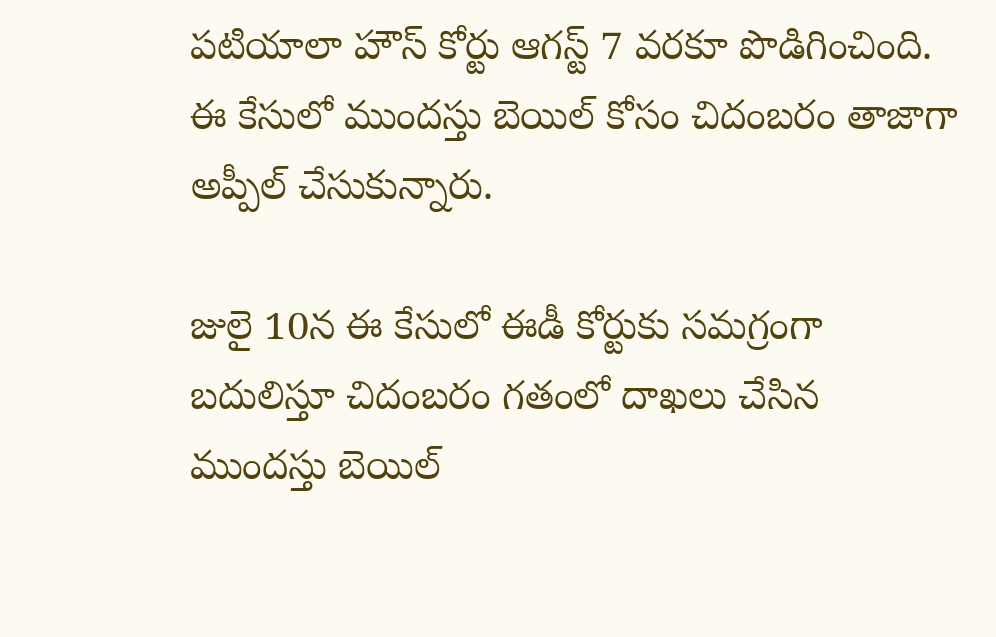పటియాలా హౌస్‌ కోర్టు ఆగస్ట్‌ 7 వరకూ పొడిగించింది. ఈ కేసులో ముందస్తు బెయిల్‌ కోసం చిదంబరం తాజాగా అప్పీల్‌ చేసుకున్నారు.

జులై 10న ఈ కేసులో ఈడీ కోర్టుకు సమగ్రంగా బదులిస్తూ చిదంబరం గతంలో దాఖలు చేసిన ముందస్తు బెయిల్‌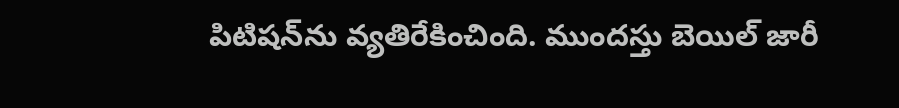పిటిషన్‌ను వ్యతిరేకించింది. ముందస్తు బెయిల్‌ జారీ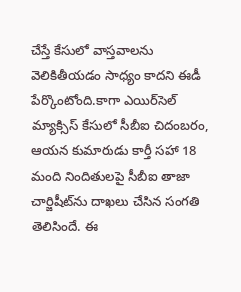చేస్తే కేసులో వాస్తవాలను వెలికితీయడం సాధ్యం కాదని ఈడీ పేర్కొంటోంది.కాగా ఎయిర్‌సెల్‌ మ్యాక్సిస్‌ కేసులో సీబీఐ చిదంబరం, ఆయన కుమారుడు కార్తీ సహా 18 మంది నిందితులపై సీబీఐ తాజా చార్జిషీట్‌ను దాఖలు చేసిన సంగతి తెలిసిందే. ఈ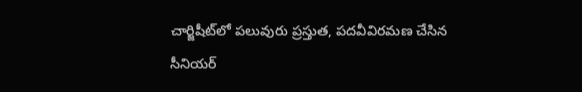చార్జిషీట్‌లో పలువురు ప్రస్తుత, పదవీవిరమణ చేసిన సీనియర్‌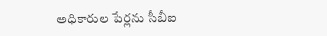అధికారుల పేర్లను సీబీఐ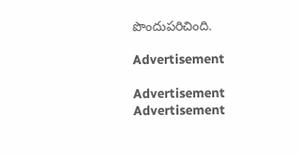పొందుపరిచింది.

Advertisement

Advertisement
Advertisement